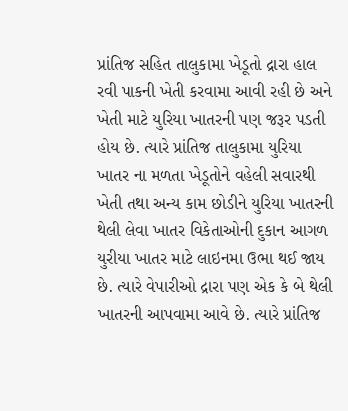પ્રાંતિજ સહિત તાલુકામા ખેડૂતો દ્રારા હાલ રવી પાકની ખેતી કરવામા આવી રહી છે અને ખેતી માટે યુરિયા ખાતરની પણ જરૂર પડતી હોય છે. ત્યારે પ્રાંતિજ તાલુકામા યુરિયા ખાતર ના મળતા ખેડૂતોને વહેલી સવારથી ખેતી તથા અન્ય કામ છોડીને યુરિયા ખાતરની થેલી લેવા ખાતર વિકેતાઓની દુકાન આગળ યુરીયા ખાતર માટે લાઇનમા ઉભા થઈ જાય છે. ત્યારે વેપારીઓ દ્રારા પણ એક કે બે થેલી ખાતરની આપવામા આવે છે. ત્યારે પ્રાંતિજ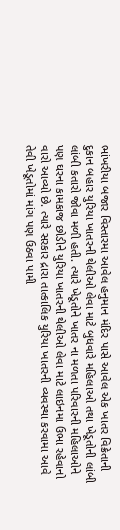ભાંખરીયા બજાર વિસ્તારમા આવેલ હનુમાન મંદિર પાસે આવેલ એક ખાતર વિક્રેતાની દુકાન બહાર યુરિયા ખાતરની થેલીઓ લેવા માટે બુધવારે મહિલાઓ તથા ખેડૂતોની લાંબી લાંબી કતારો જોવા મળી હતી. ત્યારે ખેડૂતોને ખાતર ના મળતા પરિવારની મહિલાઓને પણ ઘરના કામકાજ છોડીને યુરિયા ખાતરની થેલીઓ લેવા માટે લાઇનમા ઉભા રહેવાનો વારો આવ્યો છે. ત્યારે સરકાર દ્રારા તાત્કાલિક યુરિયા ખાતરની વ્યવસ્થા કરવામા આવે તેવી ખેડૂતોમાં માંગ પણ ઉઠવા પામી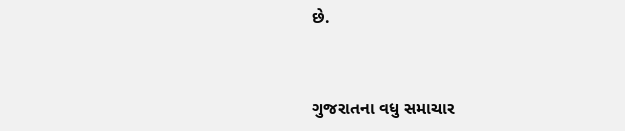છે.


ગુજરાતના વધુ સમાચાર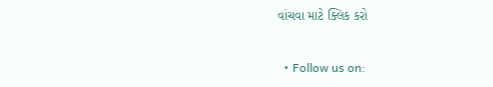વાંચવા માટે ક્લિક કરો


  • Follow us on: